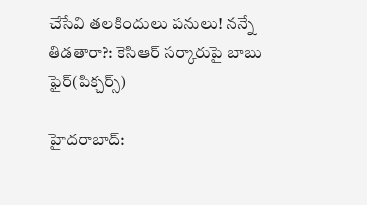చేసేవి తలకిందులు పనులు! నన్నే తిడతారా?: కెసిఆర్ సర్కారుపై బాబు ఫైర్(పిక్చర్స్)

హైదరాబాద్: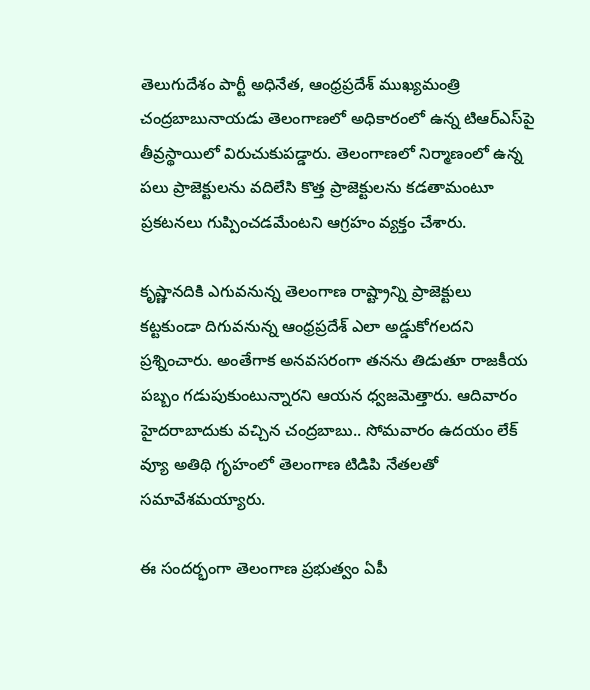తెలుగుదేశం పార్టీ అధినేత, ఆంధ్రప్రదేశ్ ముఖ్యమంత్రి చంద్రబాబునాయడు తెలంగాణలో అధికారంలో ఉన్న టిఆర్ఎస్‌పై తీవ్రస్థాయిలో విరుచుకుపడ్డారు. తెలంగాణలో నిర్మాణంలో ఉన్న పలు ప్రాజెక్టులను వదిలేసి కొత్త ప్రాజెక్టులను కడతామంటూ ప్రకటనలు గుప్పించడమేంటని ఆగ్రహం వ్యక్తం చేశారు.

కృష్ణానదికి ఎగువనున్న తెలంగాణ రాష్ట్రాన్ని ప్రాజెక్టులు కట్టకుండా దిగువనున్న ఆంధ్రప్రదేశ్‌ ఎలా అడ్డుకోగలదని ప్రశ్నించారు. అంతేగాక అనవసరంగా తనను తిడుతూ రాజకీయ పబ్బం గడుపుకుంటున్నారని ఆయన ధ్వజమెత్తారు. ఆదివారం హైదరాబాదుకు వచ్చిన చంద్రబాబు.. సోమవారం ఉదయం లేక్ వ్యూ అతిథి గృహంలో తెలంగాణ టిడిపి నేతలతో సమావేశమయ్యారు.

ఈ సందర్భంగా తెలంగాణ ప్రభుత్వం ఏపీ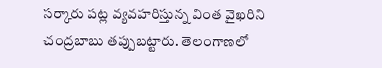సర్కారు పట్ల వ్యవహరిస్తున్న వింత వైఖరిని చంద్రబాబు తప్పుబట్టారు. తెలంగాణలో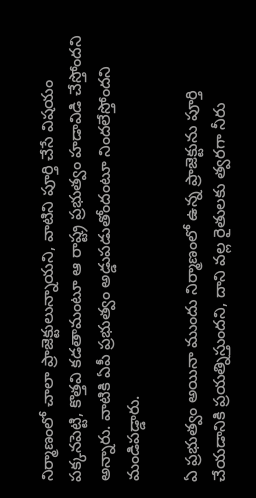నిర్మాణంలో చాలా ప్రాజెక్టులున్నాయని, వాటిని పూర్తి చేసే విషయం పక్కనపెట్టి, కొత్తవి కడతామంటూ ఆ రాష్ట్ర ప్రభుత్వం హడావిడి చేస్తోందని అన్నారు. వాటికి ఏపీ ప్రభుత్వం అడ్డుపడుతోందంటూ నిందలేస్తోందని మండిపడ్డారు.

ఏ ప్రభుత్వం అయినా ముందు నిర్మాణంలో ఉన్న ప్రాజెక్టును పూర్తి చేయడానికి ప్రయత్నిస్తుందని, దాని వల్ల రైతులకు త్వరగా నీరు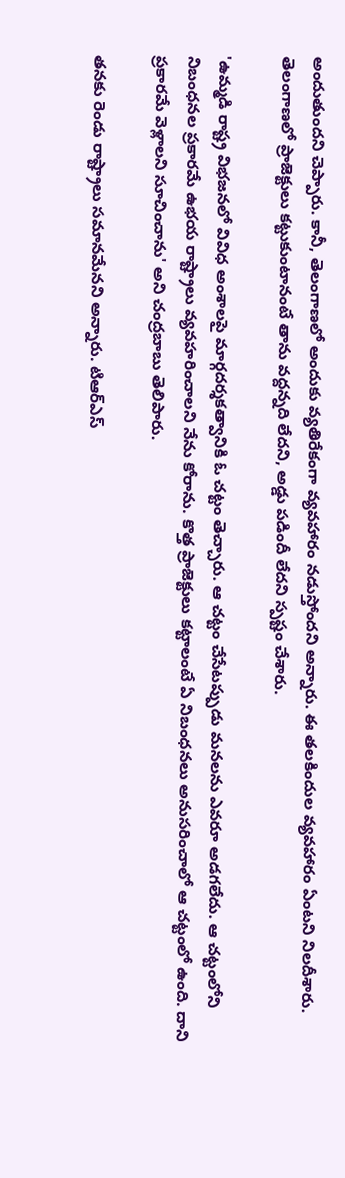అందుతుందని చెప్పారు. కానీ, తెలంగాణలో అందుకు వ్యతిరేకంగా వ్యవహారం నడుస్తోందని అన్నారు. ఈ తలకిందుల వ్యవహారం ఏంటని నిలదీశారు. తెలంగాణలో ప్రాజెక్టులు కట్టుకుంటానంటే తాను వద్దన్నది లేదని, అడ్డు పడిందీ లేదని స్పష్టం చేశారు.

'ఉమ్మడి రాష్ట్ర విభజనలో వివిధ అంశాలపై మార్గదర్శకత్వానికి ఓ చట్టం తెచ్చారు. ఆ చట్టం చేసేటప్పుడు మనలను ఎవరూ అడగలేదు. ఆ చట్టంలోని నిబంధనల ప్రకారమే ఉభయ రాష్ట్రాలు వ్యవహరించాలని నేను కోరాను. కొత్త ప్రాజెక్టులు కట్టాలంటే ఏ నిబంధనలు అనుసరించాలో ఆ చట్టంలో ఉంది. దాని ప్రకారమే వెళ్లాలని సూచించాను' అని చంద్రబాబు తెలిపారు.

తనకు రెండు రాష్ట్రాలు సమానమేనని అన్నారు. టిఆర్ఎస్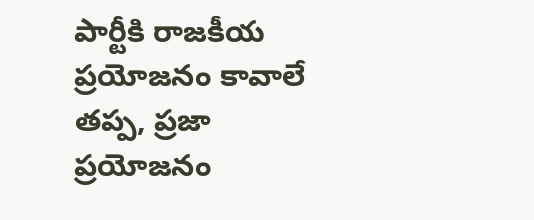పార్టీకి రాజకీయ ప్రయోజనం కావాలే తప్ప, ప్రజా ప్రయోజనం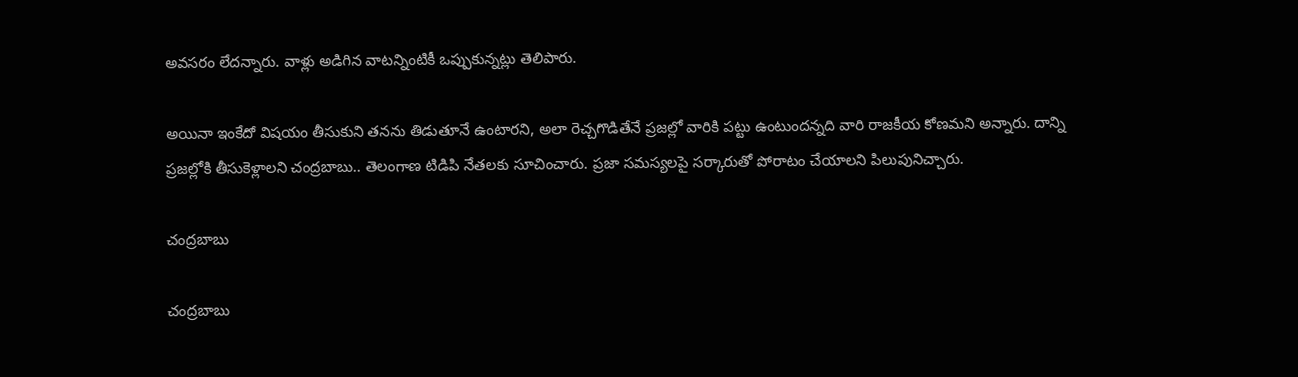అవసరం లేదన్నారు. వాళ్లు అడిగిన వాటన్నింటికీ ఒప్పుకున్నట్లు తెలిపారు.

అయినా ఇంకేదో విషయం తీసుకుని తనను తిడుతూనే ఉంటారని, అలా రెచ్చగొడితేనే ప్రజల్లో వారికి పట్టు ఉంటుందన్నది వారి రాజకీయ కోణమని అన్నారు. దాన్ని ప్రజల్లోకి తీసుకెళ్లాలని చంద్రబాబు.. తెలంగాణ టిడిపి నేతలకు సూచించారు. ప్రజా సమస్యలపై సర్కారుతో పోరాటం చేయాలని పిలుపునిచ్చారు.

చంద్రబాబు

చంద్రబాబు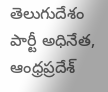తెలుగుదేశం పార్టీ అధినేత, ఆంధ్రప్రదేశ్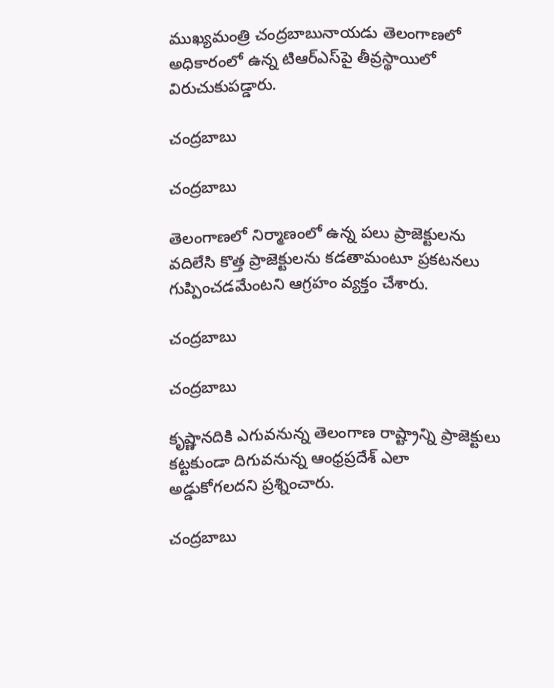ముఖ్యమంత్రి చంద్రబాబునాయడు తెలంగాణలో అధికారంలో ఉన్న టిఆర్ఎస్‌పై తీవ్రస్థాయిలో విరుచుకుపడ్డారు.

చంద్రబాబు

చంద్రబాబు

తెలంగాణలో నిర్మాణంలో ఉన్న పలు ప్రాజెక్టులను వదిలేసి కొత్త ప్రాజెక్టులను కడతామంటూ ప్రకటనలు గుప్పించడమేంటని ఆగ్రహం వ్యక్తం చేశారు.

చంద్రబాబు

చంద్రబాబు

కృష్ణానదికి ఎగువనున్న తెలంగాణ రాష్ట్రాన్ని ప్రాజెక్టులు కట్టకుండా దిగువనున్న ఆంధ్రప్రదేశ్‌ ఎలా అడ్డుకోగలదని ప్రశ్నించారు.

చంద్రబాబు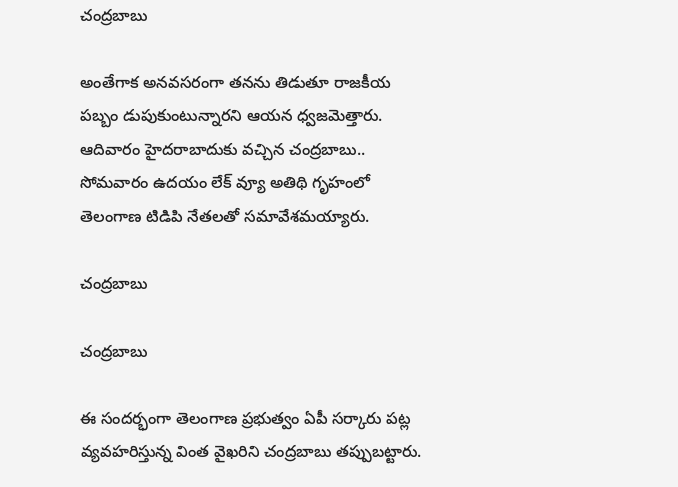చంద్రబాబు

అంతేగాక అనవసరంగా తనను తిడుతూ రాజకీయ పబ్బం డుపుకుంటున్నారని ఆయన ధ్వజమెత్తారు. ఆదివారం హైదరాబాదుకు వచ్చిన చంద్రబాబు.. సోమవారం ఉదయం లేక్ వ్యూ అతిథి గృహంలో తెలంగాణ టిడిపి నేతలతో సమావేశమయ్యారు.

చంద్రబాబు

చంద్రబాబు

ఈ సందర్భంగా తెలంగాణ ప్రభుత్వం ఏపీ సర్కారు పట్ల వ్యవహరిస్తున్న వింత వైఖరిని చంద్రబాబు తప్పుబట్టారు.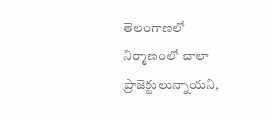తెలంగాణలో నిర్మాణంలో చాలా ప్రాజెక్టులున్నాయని,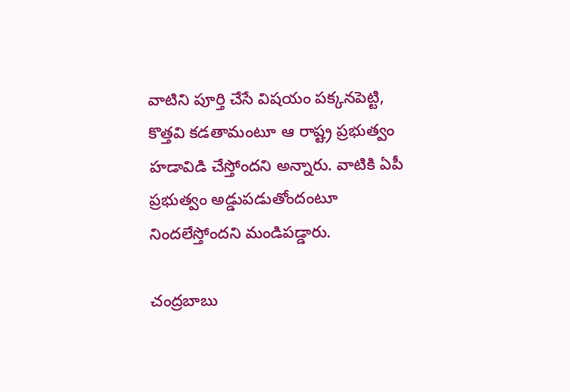వాటిని పూర్తి చేసే విషయం పక్కనపెట్టి, కొత్తవి కడతామంటూ ఆ రాష్ట్ర ప్రభుత్వం హడావిడి చేస్తోందని అన్నారు. వాటికి ఏపీ ప్రభుత్వం అడ్డుపడుతోందంటూ నిందలేస్తోందని మండిపడ్డారు.

చంద్రబాబు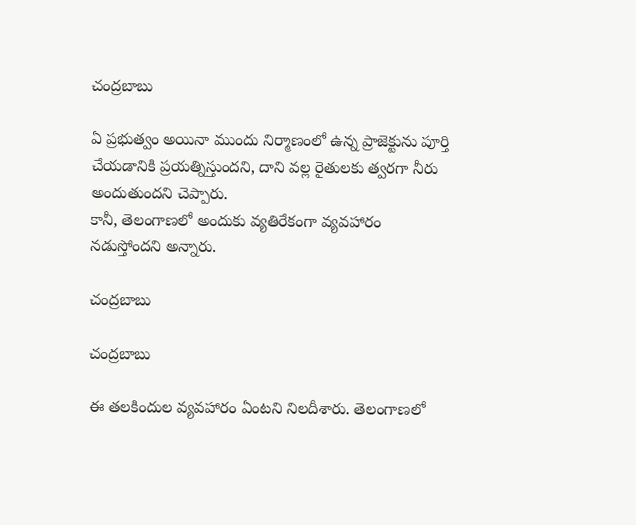చంద్రబాబు

ఏ ప్రభుత్వం అయినా ముందు నిర్మాణంలో ఉన్న ప్రాజెక్టును పూర్తి చేయడానికి ప్రయత్నిస్తుందని, దాని వల్ల రైతులకు త్వరగా నీరు అందుతుందని చెప్పారు.
కానీ, తెలంగాణలో అందుకు వ్యతిరేకంగా వ్యవహారం నడుస్తోందని అన్నారు.

చంద్రబాబు

చంద్రబాబు

ఈ తలకిందుల వ్యవహారం ఏంటని నిలదీశారు. తెలంగాణలో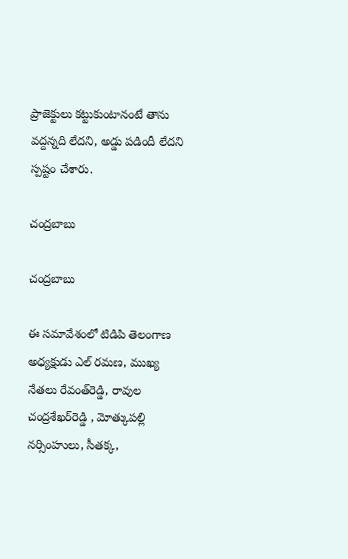ప్రాజెక్టులు కట్టుకుంటానంటే తాను వద్దన్నది లేదని, అడ్డు పడిందీ లేదని స్పష్టం చేశారు.

చంద్రబాబు

చంద్రబాబు

ఈ సమావేశంలో టిడిపి తెలంగాణ అధ్యక్షుడు ఎల్‌ రమణ, ముఖ్య నేతలు రేవంత్‌రెడ్డి, రావుల చంద్రశేఖర్‌రెడ్డి , మోత్కుపల్లి నర్సింహులు, సీతక్క,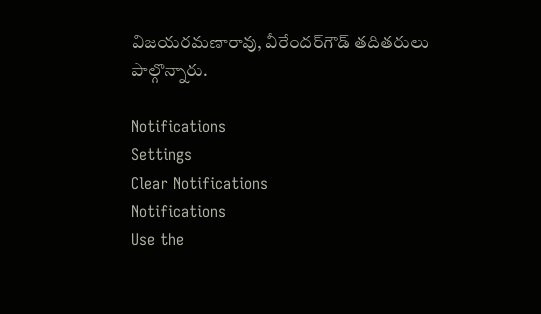విజయరమణారావు, వీరేందర్‌గౌడ్‌ తదితరులు పాల్గొన్నారు.

Notifications
Settings
Clear Notifications
Notifications
Use the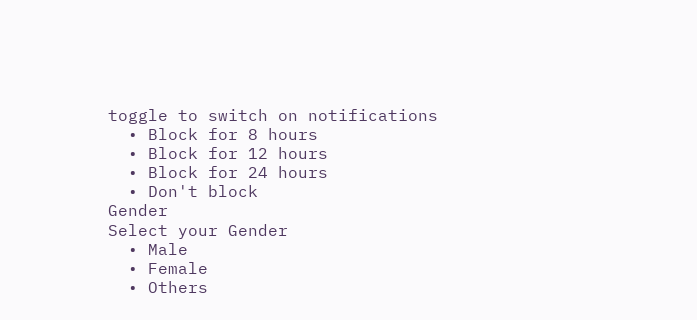toggle to switch on notifications
  • Block for 8 hours
  • Block for 12 hours
  • Block for 24 hours
  • Don't block
Gender
Select your Gender
  • Male
  • Female
  • Others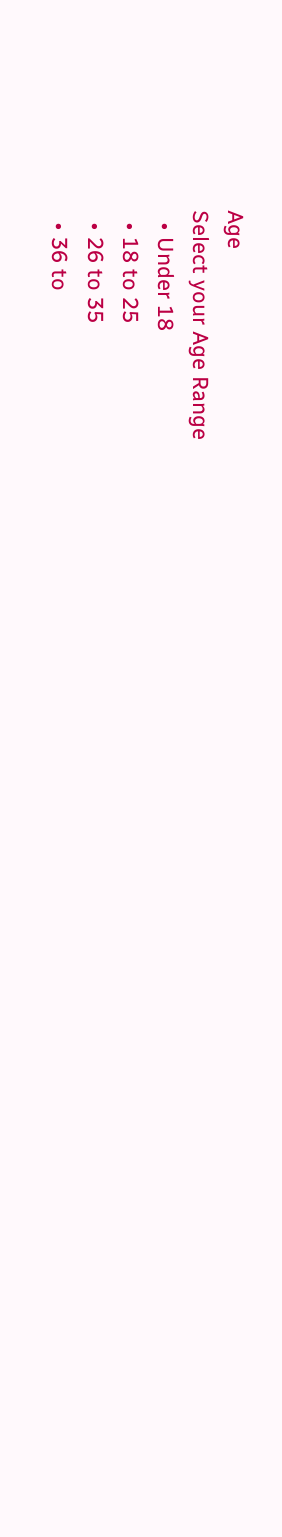Age
Select your Age Range
  • Under 18
  • 18 to 25
  • 26 to 35
  • 36 to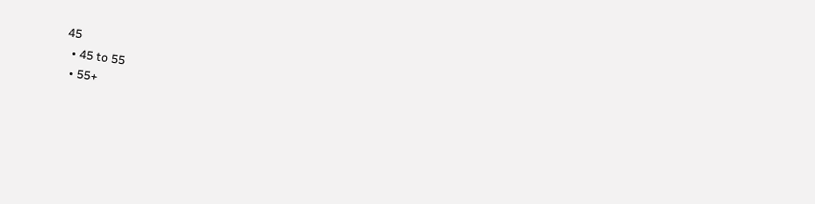45
  • 45 to 55
  • 55+